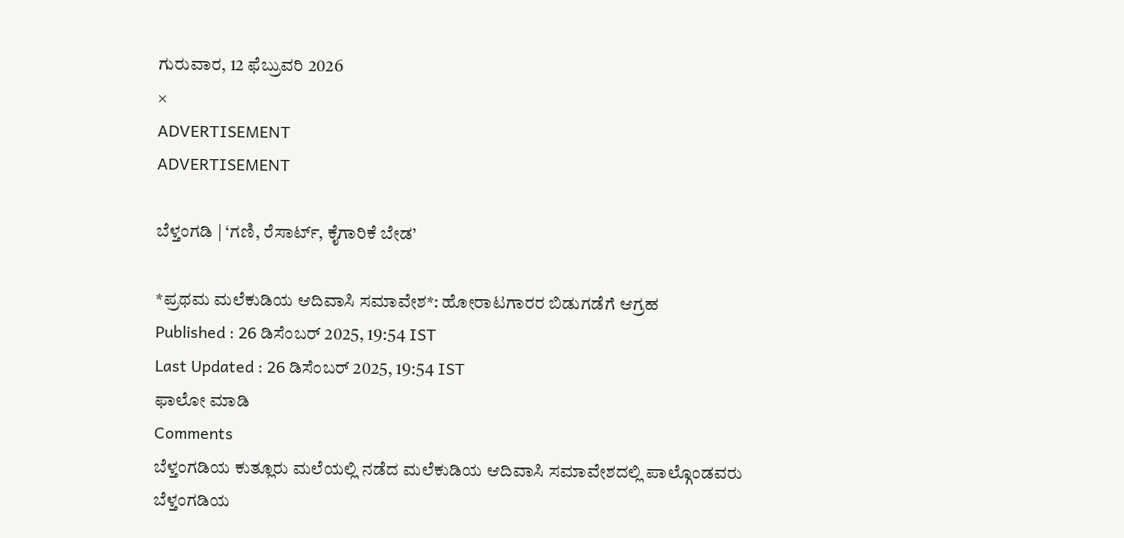ಗುರುವಾರ, 12 ಫೆಬ್ರುವರಿ 2026
×
ADVERTISEMENT
ADVERTISEMENT

ಬೆಳ್ತಂಗಡಿ | ‘ಗಣಿ, ರೆಸಾರ್ಟ್, ಕೈಗಾರಿಕೆ ಬೇಡ’

*ಪ್ರಥಮ ಮಲೆಕುಡಿಯ ಆದಿವಾಸಿ ಸಮಾವೇಶ*: ಹೋರಾಟಗಾರರ ಬಿಡುಗಡೆಗೆ ಆಗ್ರಹ
Published : 26 ಡಿಸೆಂಬರ್ 2025, 19:54 IST
Last Updated : 26 ಡಿಸೆಂಬರ್ 2025, 19:54 IST
ಫಾಲೋ ಮಾಡಿ
Comments
ಬೆಳ್ತಂಗಡಿಯ ಕುತ್ಲೂರು ಮಲೆಯಲ್ಲಿ ನಡೆದ ಮಲೆಕುಡಿಯ ಆದಿವಾಸಿ ಸಮಾವೇಶದಲ್ಲಿ ಪಾಲ್ಗೊಂಡವರು
ಬೆಳ್ತಂಗಡಿಯ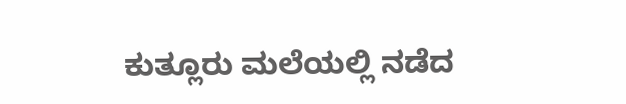ಕುತ್ಲೂರು ಮಲೆಯಲ್ಲಿ ನಡೆದ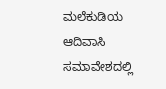ಮಲೆಕುಡಿಯ ಆದಿವಾಸಿ ಸಮಾವೇಶದಲ್ಲಿ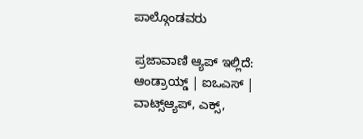ಪಾಲ್ಗೊಂಡವರು

ಪ್ರಜಾವಾಣಿ ಆ್ಯಪ್ ಇಲ್ಲಿದೆ: ಆಂಡ್ರಾಯ್ಡ್ | ಐಒಎಸ್ | ವಾಟ್ಸ್ಆ್ಯಪ್, ಎಕ್ಸ್,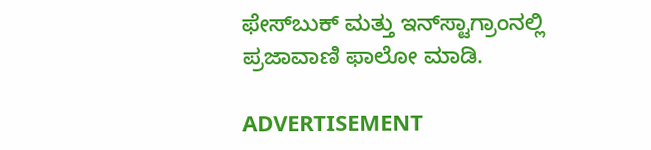ಫೇಸ್‌ಬುಕ್ ಮತ್ತು ಇನ್‌ಸ್ಟಾಗ್ರಾಂನಲ್ಲಿ ಪ್ರಜಾವಾಣಿ ಫಾಲೋ ಮಾಡಿ.

ADVERTISEMENT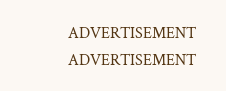ADVERTISEMENT
ADVERTISEMENT